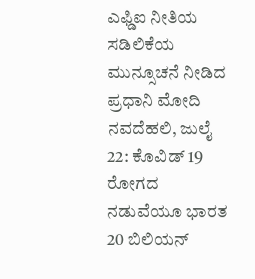ಎಫ್ಡಿಐ ನೀತಿಯ ಸಡಿಲಿಕೆಯ ಮುನ್ಸೂಚನೆ ನೀಡಿದ ಪ್ರಧಾನಿ ಮೋದಿ
ನವದೆಹಲಿ, ಜುಲೈ 22: ಕೊವಿಡ್ 19 ರೋಗದ ನಡುವೆಯೂ ಭಾರತ 20 ಬಿಲಿಯನ್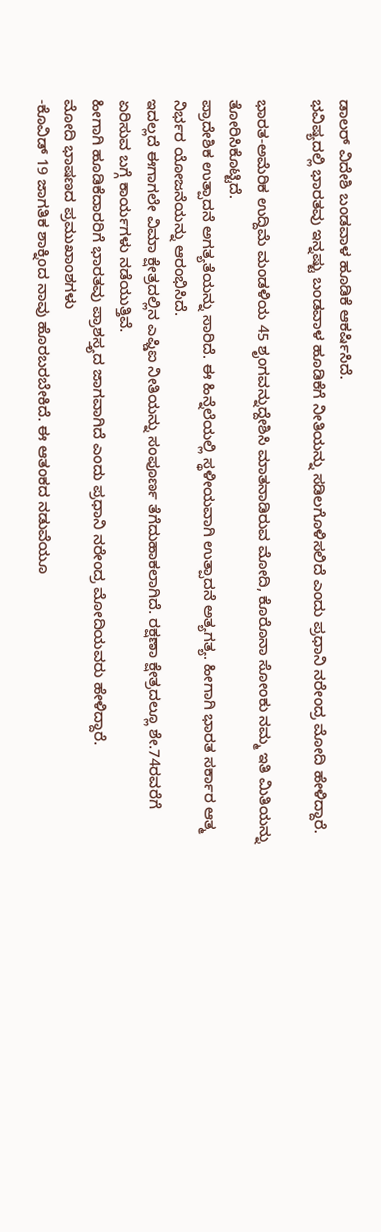ಡಾಲರ್ ವಿದೇಶಿ ಬಂಡವಾಳ ಹೂಡಿಕೆ ಆಕರ್ಷಿಸಿದೆ.
ಭವಿಷ್ಯದಲ್ಲಿ ಭಾರತವು ಇನ್ನಷ್ಟು ಬಂಡವಾಳ ಹೂಡಿಕೆಗೆ ನೀತಿಯನ್ನು ಸಡಿಲಗೊಳಿಸಲಿದೆ ಎಂದು ಪ್ರಧಾನಿ ನರೇಂದ್ರ ಮೋದಿ ಹೇಳಿದ್ದಾರೆ.

ಭಾರತ-ಅಮೆರಿಕ ಉದ್ದಿಮೆ ಮಂಡಳಿಯ 45 ಶೃಂಗವನ್ನುದ್ದೇಶಿಸಿ ಮಾತನಾಡಿರುವ ಮೋದಿ, ಕೊರೊನಾ ಸೋಂಕು ನಮ್ಮ ಇತಿ ಮಿತಿಯನ್ನು ತೋರಿಸಿಕೊಟ್ಟಿದೆ.
ಪ್ರಾದೇಶಿಕ ಉತ್ಪಾದನೆ ಅಗತ್ಯತೆಯನ್ನು ಸಾರಿದೆ. ಈ ಹಿನ್ನೆಲೆಯಲ್ಲಿ ಸ್ಥಳೀಯವಾಗಿ ಉತ್ಪಾದನೆ ಅತ್ಯಗತ್ಯ. ಹೀಗಾಗಿ ಭಾರತ ಸರ್ಕಾರ ಆತ್ಮ ನಿರ್ಭರ ಯೋಜನೆಯನ್ನು ಆರಂಭಿಸಿದೆ.
ಇದಲ್ಲದೆ ಈಗಾಗಲೇ ವಿಮಾ ಕ್ಷೇತ್ರದಲ್ಲಿನ ಎಫ್ಡಿಐ ನೀತಿಯನ್ನು ಸಂಪೂರ್ಣ ತೆಗೆದುಹಾಕಲಾಗಿದೆ. ರಕ್ಷಣಾ ಕ್ಷೇತ್ರದಲ್ಲೂ ಶೇ.74ರವರೆಗೆ ಏರಿಸುವ ಬಗ್ಗೆ ಕಾರ್ಯಗಳು ನಡೆಯುತ್ತಿವೆ.
ಹೀಗಾಗಿ ಹೂಡಿಕೆದಾರರಿಗೆ ಭಾರತವು ಪ್ರಾಶಸ್ತ್ಯದ ಜಾಗವಾಗಿದೆ ಎಂದು ಪ್ರಧಾನಿ ನರೇಂದ್ರ ಮೋದಿಯವರು ಹೇಳಿದ್ದಾರೆ.
ಮೋದಿ ಭಾಷಣದ ಪ್ರಮುಖಾಂಶಗಳು
-ಕೊವಿಡ್ 19 ಜಾಗತಿಕ ಶಾಕ್ನಿಂದ ನಾವು ಹೊರಬರಬೇಕಿದೆ. ಈ ಆತಂಕದ ನಡುವೆಯೂ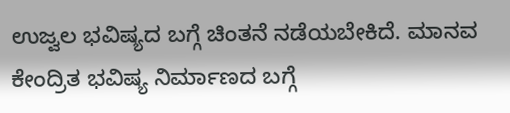ಉಜ್ವಲ ಭವಿಷ್ಯದ ಬಗ್ಗೆ ಚಿಂತನೆ ನಡೆಯಬೇಕಿದೆ. ಮಾನವ ಕೇಂದ್ರಿತ ಭವಿಷ್ಯ ನಿರ್ಮಾಣದ ಬಗ್ಗೆ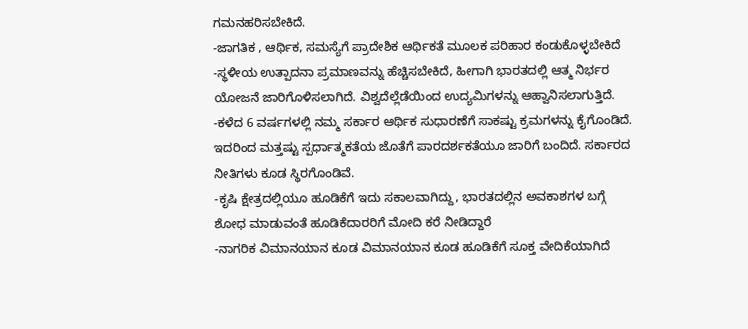ಗಮನಹರಿಸಬೇಕಿದೆ.
-ಜಾಗತಿಕ , ಆರ್ಥಿಕ, ಸಮಸ್ಯೆಗೆ ಪ್ರಾದೇಶಿಕ ಆರ್ಥಿಕತೆ ಮೂಲಕ ಪರಿಹಾರ ಕಂಡುಕೊಳ್ಳಬೇಕಿದೆ
-ಸ್ಥಳೀಯ ಉತ್ಪಾದನಾ ಪ್ರಮಾಣವನ್ನು ಹೆಚ್ಚಿಸಬೇಕಿದೆ, ಹೀಗಾಗಿ ಭಾರತದಲ್ಲಿ ಆತ್ಮ ನಿರ್ಭರ ಯೋಜನೆ ಜಾರಿಗೊಳಿಸಲಾಗಿದೆ. ವಿಶ್ವದೆಲ್ಲೆಡೆಯಿಂದ ಉದ್ಯಮಿಗಳನ್ನು ಆಹ್ವಾನಿಸಲಾಗುತ್ತಿದೆ.
-ಕಳೆದ 6 ವರ್ಷಗಳಲ್ಲಿ ನಮ್ಮ ಸರ್ಕಾರ ಆರ್ಥಿಕ ಸುಧಾರಣೆಗೆ ಸಾಕಷ್ಟು ಕ್ರಮಗಳನ್ನು ಕೈಗೊಂಡಿದೆ. ಇದರಿಂದ ಮತ್ತಷ್ಟು ಸ್ಪರ್ಧಾತ್ಮಕತೆಯ ಜೊತೆಗೆ ಪಾರದರ್ಶಕತೆಯೂ ಜಾರಿಗೆ ಬಂದಿದೆ. ಸರ್ಕಾರದ ನೀತಿಗಳು ಕೂಡ ಸ್ಥಿರಗೊಂಡಿವೆ.
-ಕೃಷಿ ಕ್ಷೇತ್ರದಲ್ಲಿಯೂ ಹೂಡಿಕೆಗೆ ಇದು ಸಕಾಲವಾಗಿದ್ದು, ಭಾರತದಲ್ಲಿನ ಅವಕಾಶಗಳ ಬಗ್ಗೆ ಶೋಧ ಮಾಡುವಂತೆ ಹೂಡಿಕೆದಾರರಿಗೆ ಮೋದಿ ಕರೆ ನೀಡಿದ್ದಾರೆ
-ನಾಗರಿಕ ವಿಮಾನಯಾನ ಕೂಡ ವಿಮಾನಯಾನ ಕೂಡ ಹೂಡಿಕೆಗೆ ಸೂಕ್ತ ವೇದಿಕೆಯಾಗಿದೆ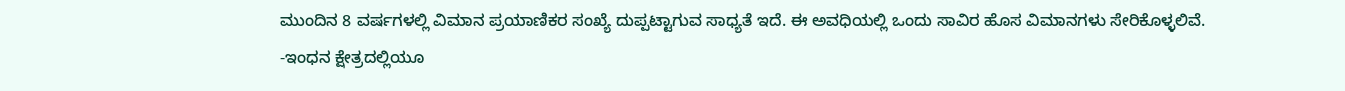ಮುಂದಿನ 8 ವರ್ಷಗಳಲ್ಲಿ ವಿಮಾನ ಪ್ರಯಾಣಿಕರ ಸಂಖ್ಯೆ ದುಪ್ಪಟ್ಟಾಗುವ ಸಾಧ್ಯತೆ ಇದೆ. ಈ ಅವಧಿಯಲ್ಲಿ ಒಂದು ಸಾವಿರ ಹೊಸ ವಿಮಾನಗಳು ಸೇರಿಕೊಳ್ಳಲಿವೆ.
-ಇಂಧನ ಕ್ಷೇತ್ರದಲ್ಲಿಯೂ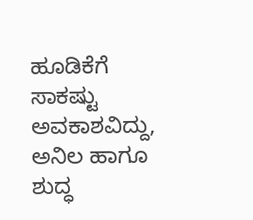ಹೂಡಿಕೆಗೆ ಸಾಕಷ್ಟು ಅವಕಾಶವಿದ್ದು, ಅನಿಲ ಹಾಗೂ ಶುದ್ಧ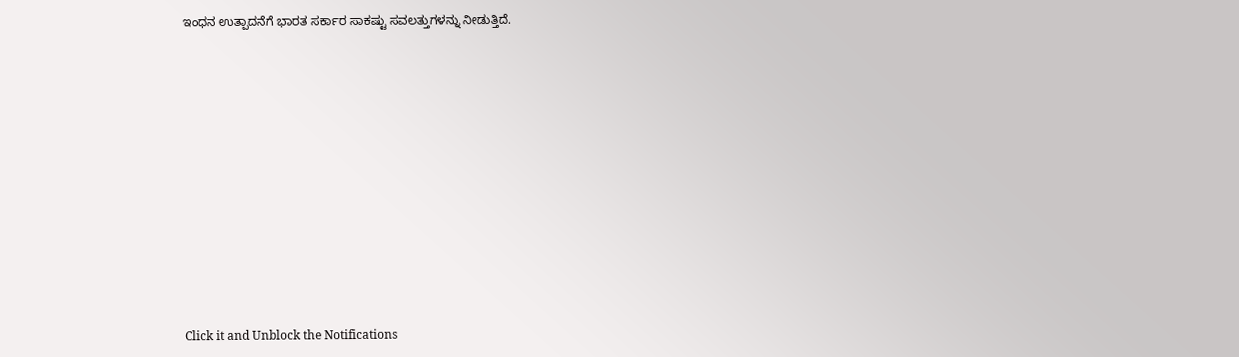ಇಂಧನ ಉತ್ಪಾದನೆಗೆ ಭಾರತ ಸರ್ಕಾರ ಸಾಕಷ್ಟು ಸವಲತ್ತುಗಳನ್ನು ನೀಡುತ್ತಿದೆ.












Click it and Unblock the Notifications